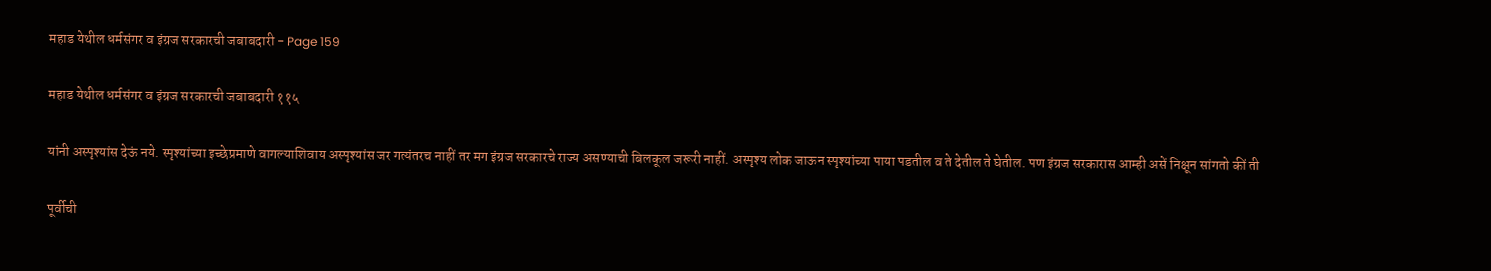महाड येथील धर्मसंगर व इंग्रज सरकारची जबाबदारी - Page 159

महाड येथील धर्मसंगर व इंग्रज सरकारची जबाबदारी ११५

यांनी अस्पृश्यांस देऊं नये. स्पृश्यांच्या इच्छेप्रमाणे वागल्याशिवाय अस्पृश्यांस जर गत्यंतरच नाहीं तर मग इंग्रज सरकारचे राज्य असण्याची बिलकूल जरूरी नाहीं. अस्पृश्य लोक जाऊन स्पृश्यांच्या पाया पडतील व ते देतील ते घेतील. पण इंग्रज सरकारास आम्ही असें निक्षून सांगतो कीं ती

पूर्वीची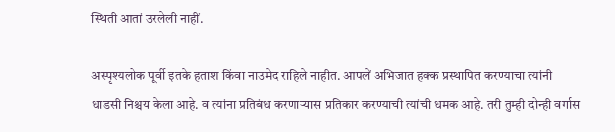स्थिती आतां उरलेली नाहीं.

अस्पृश्यलोक पूर्वी इतके हताश किंवा नाउमेद राहिले नाहीत. आपलें अभिजात हक्क प्रस्थापित करण्याचा त्यांनी धाडसी निश्चय केला आहे. व त्यांना प्रतिबंध करणाऱ्यास प्रतिकार करण्याची त्यांची धमक आहे. तरी तुम्ही दोन्ही वर्गास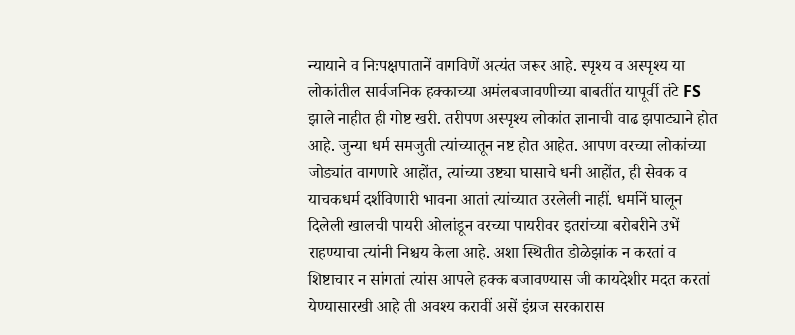न्यायाने व निःपक्षपातानें वागविणें अत्यंत जरूर आहे. स्पृश्य व अस्पृश्य या लोकांतील सार्वजनिक हक्काच्या अमंलबजावणीच्या बाबतींत यापूर्वी तंटे FS झाले नाहीत ही गोष्ट खरी. तरीपण अस्पृश्य लोकांत ज्ञानाची वाढ झपाट्याने होत आहे. जुन्या धर्म समजुती त्यांच्यातून नष्ट होत आहेत. आपण वरच्या लोकांच्या जोड्यांत वागणारे आहोंत, त्यांच्या उष्ट्या घासाचे धनी आहोंत, ही सेवक व याचकधर्म दर्शविणारी भावना आतां त्यांच्यात उरलेली नाहीं. धर्मानें घालून दिलेली खालची पायरी ओलांडून वरच्या पायरीवर इतरांच्या बरोबरीने उभें राहण्याचा त्यांनी निश्चय केला आहे. अशा स्थितीत डोळेझांक न करतां व शिष्टाचार न सांगतां त्यांस आपले हक्क बजावण्यास जी कायदेशीर मदत करतां येण्यासारखी आहे ती अवश्य करावीं असें इंग्रज सरकारास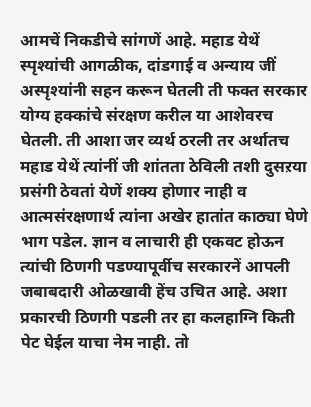आमचें निकडीचे सांगणें आहे. महाड येथें स्पृश्यांची आगळीक, दांडगाई व अन्याय जीं अस्पृश्यांनी सहन करून घेतली ती फक्त सरकार योग्य हक्कांचे संरक्षण करील या आशेवरच घेतली. ती आशा जर व्यर्थ ठरली तर अर्थातच महाड येथें त्यांनीं जी शांतता ठेविली तशी दुसऱया प्रसंगी ठेवतां येणें शक्‍य होणार नाही व आत्मसंरक्षणार्थ त्यांना अखेर हातांत काठ्या घेणे भाग पडेल. ज्ञान व लाचारी ही एकवट होऊन त्यांची ठिणगी पडण्यापूर्वीच सरकारनें आपली जबाबदारी ओळखावी हेंच उचित आहे. अशा प्रकारची ठिणगी पडली तर हा कलहाग्नि किती पेट घेईल याचा नेम नाही. तो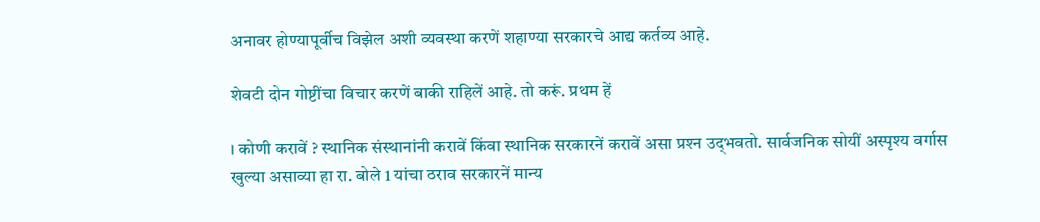अनावर होण्यापूर्वीच विझेल अशी व्यवस्था करणें शहाण्या सरकारचे आद्य कर्तव्य आहे.

शेवटी दोन गोष्टींचा विचार करणें बाकी राहिलें आहे. तो करूं. प्रथम हें

। कोणी करावें ? स्थानिक संस्थानांनी करावें किंवा स्थानिक सरकारनें करावें असा प्रश्‍न उद्‌भवतो. सार्वजनिक सोयीं अस्पृश्य वर्गास खुल्या असाव्या हा रा. बोले 1 यांचा ठराव सरकारनें मान्य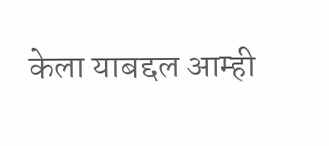केला याबद्दल आम्ही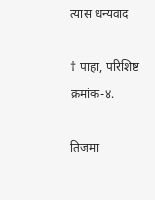त्यास धन्यवाद

† पाहा, परिशिष्ट क्रमांक-४.

तिजमा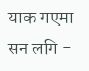याक गएमा सन लगि -